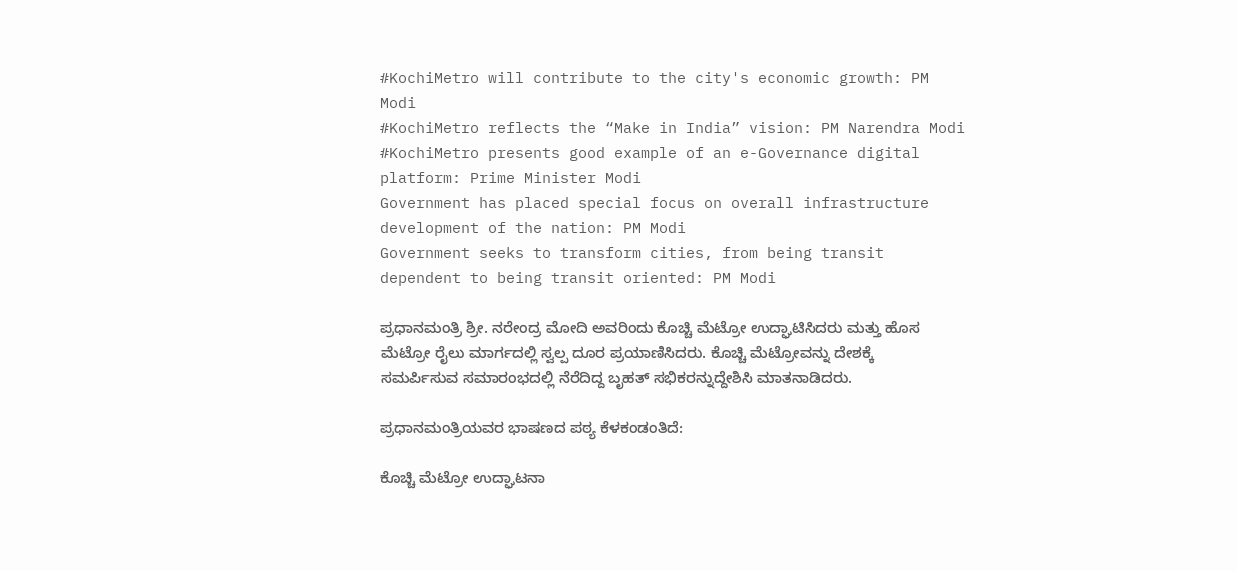#KochiMetro will contribute to the city's economic growth: PM Modi
#KochiMetro reflects the “Make in India” vision: PM Narendra Modi
#KochiMetro presents good example of an e-Governance digital platform: Prime Minister Modi
Government has placed special focus on overall infrastructure development of the nation: PM Modi
Government seeks to transform cities, from being transit dependent to being transit oriented: PM Modi

ಪ್ರಧಾನಮಂತ್ರಿ ಶ್ರೀ. ನರೇಂದ್ರ ಮೋದಿ ಅವರಿಂದು ಕೊಚ್ಚಿ ಮೆಟ್ರೋ ಉದ್ಘಾಟಿಸಿದರು ಮತ್ತು ಹೊಸ ಮೆಟ್ರೋ ರೈಲು ಮಾರ್ಗದಲ್ಲಿ ಸ್ವಲ್ಪ ದೂರ ಪ್ರಯಾಣಿಸಿದರು. ಕೊಚ್ಚಿ ಮೆಟ್ರೋವನ್ನು ದೇಶಕ್ಕೆ ಸಮರ್ಪಿಸುವ ಸಮಾರಂಭದಲ್ಲಿ ನೆರೆದಿದ್ದ ಬೃಹತ್ ಸಭಿಕರನ್ನುದ್ದೇಶಿಸಿ ಮಾತನಾಡಿದರು.

ಪ್ರಧಾನಮಂತ್ರಿಯವರ ಭಾಷಣದ ಪಠ್ಯ ಕೆಳಕಂಡಂತಿದೆ:

ಕೊಚ್ಚಿ ಮೆಟ್ರೋ ಉದ್ಘಾಟನಾ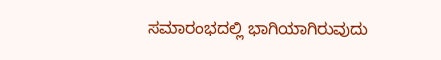ಸಮಾರಂಭದಲ್ಲಿ ಭಾಗಿಯಾಗಿರುವುದು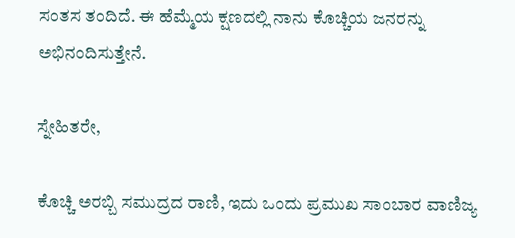ಸಂತಸ ತಂದಿದೆ. ಈ ಹೆಮ್ಮೆಯ ಕ್ಷಣದಲ್ಲಿ ನಾನು ಕೊಚ್ಚಿಯ ಜನರನ್ನು ಅಭಿನಂದಿಸುತ್ತೇನೆ.

ಸ್ನೇಹಿತರೇ,

ಕೊಚ್ಚಿ ಅರಬ್ಬಿ ಸಮುದ್ರದ ರಾಣಿ, ಇದು ಒಂದು ಪ್ರಮುಖ ಸಾಂಬಾರ ವಾಣಿಜ್ಯ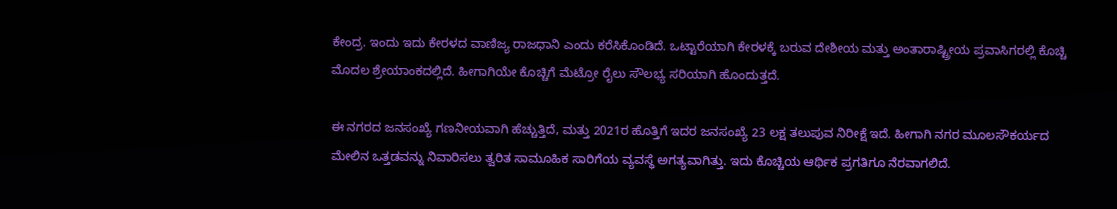ಕೇಂದ್ರ. ಇಂದು ಇದು ಕೇರಳದ ವಾಣಿಜ್ಯ ರಾಜಧಾನಿ ಎಂದು ಕರೆಸಿಕೊಂಡಿದೆ. ಒಟ್ಟಾರೆಯಾಗಿ ಕೇರಳಕ್ಕೆ ಬರುವ ದೇಶೀಯ ಮತ್ತು ಅಂತಾರಾಷ್ಟ್ರೀಯ ಪ್ರವಾಸಿಗರಲ್ಲಿ ಕೊಚ್ಚಿ ಮೊದಲ ಶ್ರೇಯಾಂಕದಲ್ಲಿದೆ. ಹೀಗಾಗಿಯೇ ಕೊಚ್ಚಿಗೆ ಮೆಟ್ರೋ ರೈಲು ಸೌಲಭ್ಯ ಸರಿಯಾಗಿ ಹೊಂದುತ್ತದೆ.

ಈ ನಗರದ ಜನಸಂಖ್ಯೆ ಗಣನೀಯವಾಗಿ ಹೆಚ್ಚುತ್ತಿದೆ, ಮತ್ತು 2021ರ ಹೊತ್ತಿಗೆ ಇದರ ಜನಸಂಖ್ಯೆ 23 ಲಕ್ಷ ತಲುಪುವ ನಿರೀಕ್ಷೆ ಇದೆ. ಹೀಗಾಗಿ ನಗರ ಮೂಲಸೌಕರ್ಯದ ಮೇಲಿನ ಒತ್ತಡವನ್ನು ನಿವಾರಿಸಲು ತ್ವರಿತ ಸಾಮೂಹಿಕ ಸಾರಿಗೆಯ ವ್ಯವಸ್ಥೆ ಅಗತ್ಯವಾಗಿತ್ತು. ಇದು ಕೊಚ್ಚಿಯ ಆರ್ಥಿಕ ಪ್ರಗತಿಗೂ ನೆರವಾಗಲಿದೆ.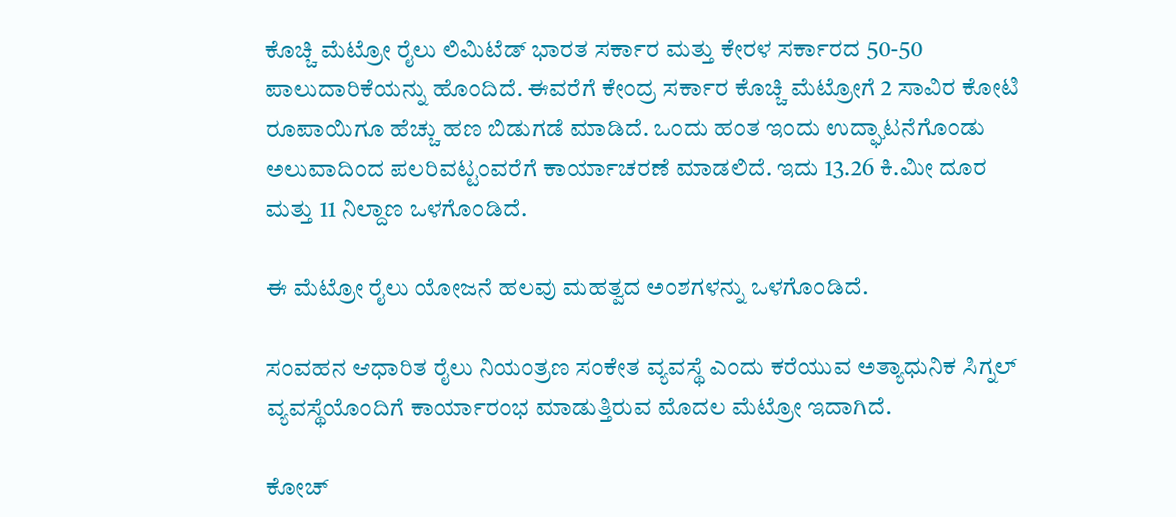ಕೊಚ್ಚಿ ಮೆಟ್ರೋ ರೈಲು ಲಿಮಿಟೆಡ್ ಭಾರತ ಸರ್ಕಾರ ಮತ್ತು ಕೇರಳ ಸರ್ಕಾರದ 50-50 ಪಾಲುದಾರಿಕೆಯನ್ನು ಹೊಂದಿದೆ. ಈವರೆಗೆ ಕೇಂದ್ರ ಸರ್ಕಾರ ಕೊಚ್ಚಿ ಮೆಟ್ರೋಗೆ 2 ಸಾವಿರ ಕೋಟಿ ರೂಪಾಯಿಗೂ ಹೆಚ್ಚು ಹಣ ಬಿಡುಗಡೆ ಮಾಡಿದೆ. ಒಂದು ಹಂತ ಇಂದು ಉದ್ಘಾಟನೆಗೊಂಡು ಅಲುವಾದಿಂದ ಪಲರಿವಟ್ಟಂವರೆಗೆ ಕಾರ್ಯಾಚರಣೆ ಮಾಡಲಿದೆ. ಇದು 13.26 ಕಿ.ಮೀ ದೂರ ಮತ್ತು 11 ನಿಲ್ದಾಣ ಒಳಗೊಂಡಿದೆ.

ಈ ಮೆಟ್ರೋ ರೈಲು ಯೋಜನೆ ಹಲವು ಮಹತ್ವದ ಅಂಶಗಳನ್ನು ಒಳಗೊಂಡಿದೆ.

ಸಂವಹನ ಆಧಾರಿತ ರೈಲು ನಿಯಂತ್ರಣ ಸಂಕೇತ ವ್ಯವಸ್ಥೆ ಎಂದು ಕರೆಯುವ ಅತ್ಯಾಧುನಿಕ ಸಿಗ್ನಲ್ ವ್ಯವಸ್ಥೆಯೊಂದಿಗೆ ಕಾರ್ಯಾರಂಭ ಮಾಡುತ್ತಿರುವ ಮೊದಲ ಮೆಟ್ರೋ ಇದಾಗಿದೆ.

ಕೋಚ್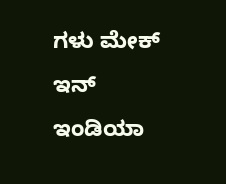ಗಳು ಮೇಕ್ ಇನ್ ಇಂಡಿಯಾ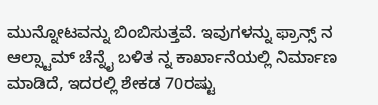ಮುನ್ನೋಟವನ್ನು ಬಿಂಬಿಸುತ್ತವೆ. ಇವುಗಳನ್ನು ಫ್ರಾನ್ಸ್ ನ ಆಲ್ಸ್ಟಾಮ್ ಚೆನ್ನೈ ಬಳಿತ ನ್ನ ಕಾರ್ಖಾನೆಯಲ್ಲಿ ನಿರ್ಮಾಣ ಮಾಡಿದೆ, ಇದರಲ್ಲಿ ಶೇಕಡ 70ರಷ್ಟು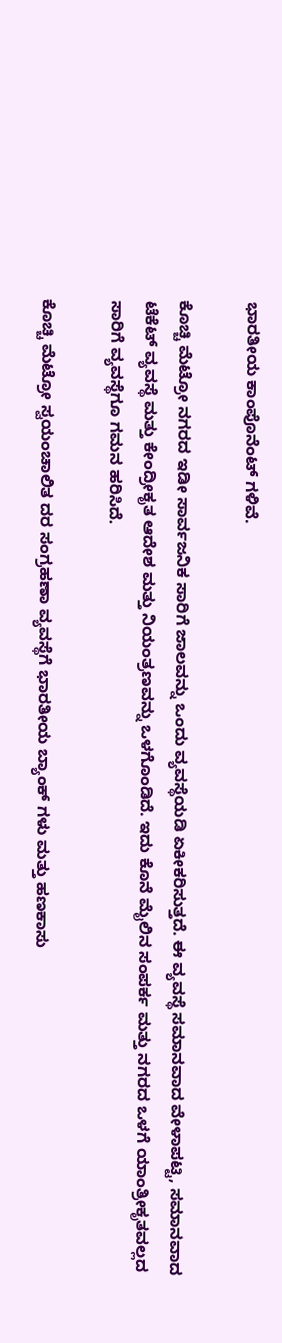ಭಾರತೀಯ ಕಾಂಪೊನೆಂಟ್ ಗಳಿವೆ.

ಕೊಚ್ಚಿ ಮೆಟ್ರೋ ನಗರದ ಇಡೀ ಸಾರ್ವಜನಿಕ ಸಾರಿಗೆ ಜಾಲವನ್ನು ಒಂದು ವ್ಯವಸ್ಥೆಯಡಿ ಏಕೀಕರಿಸುತ್ತದೆ. ಈ ವ್ಯವಸ್ಥೆ ಸಮಾನವಾದ ವೇಳಾಪಟ್ಟಿ, ಸಮಾನವಾದ ಟೆಕೆಟ್ ವ್ಯವಸ್ಥೆ ಮತ್ತು ಕೇಂದ್ರೀಕೃತ ಆದೇಶ ಮತ್ತು ನಿಯಂತ್ರಣವನ್ನು ಒಳಗೊಂಡಿದೆ. ಇದು ಕೊನೆ ಮೈಲಿನ ಸಂಪರ್ಕ ಮತ್ತು ನಗರದ ಒಳಗೆ ಯಾಂತ್ರೀಕೃತವಲ್ಲದ ಸಾರಿಗೆ ವ್ಯವಸ್ಥೆಗೂ ಗಮನ ಹರಿಸಿದೆ.

ಕೊಚ್ಚಿ ಮೆಟ್ರೋ ಸ್ವಯಂಚಾಲಿತ ದರ ಸಂಗ್ರಹಣಾ ವ್ಯವಸ್ಥೆಗೆ ಭಾರತೀಯ ಬ್ಯಾಂಕ್ ಗಳು ಮತ್ತು ಹಣಕಾಸು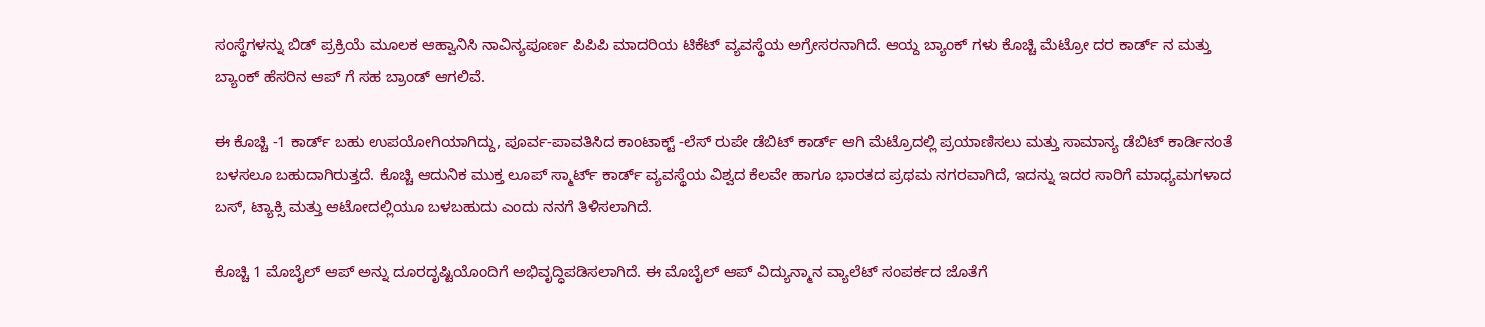ಸಂಸ್ಥೆಗಳನ್ನು ಬಿಡ್ ಪ್ರಕ್ರಿಯೆ ಮೂಲಕ ಆಹ್ವಾನಿಸಿ ನಾವಿನ್ಯಪೂರ್ಣ ಪಿಪಿಪಿ ಮಾದರಿಯ ಟಿಕೆಟ್ ವ್ಯವಸ್ಥೆಯ ಅಗ್ರೇಸರನಾಗಿದೆ. ಆಯ್ದ ಬ್ಯಾಂಕ್ ಗಳು ಕೊಚ್ಚಿ ಮೆಟ್ರೋ ದರ ಕಾರ್ಡ್ ನ ಮತ್ತು ಬ್ಯಾಂಕ್ ಹೆಸರಿನ ಆಪ್ ಗೆ ಸಹ ಬ್ರಾಂಡ್ ಆಗಲಿವೆ.

ಈ ಕೊಚ್ಚಿ -1 ಕಾರ್ಡ್ ಬಹು ಉಪಯೋಗಿಯಾಗಿದ್ದು, ಪೂರ್ವ-ಪಾವತಿಸಿದ ಕಾಂಟಾಕ್ಟ್ -ಲೆಸ್ ರುಪೇ ಡೆಬಿಟ್ ಕಾರ್ಡ್ ಆಗಿ ಮೆಟ್ರೊದಲ್ಲಿ ಪ್ರಯಾಣಿಸಲು ಮತ್ತು ಸಾಮಾನ್ಯ ಡೆಬಿಟ್ ಕಾರ್ಡಿನಂತೆ ಬಳಸಲೂ ಬಹುದಾಗಿರುತ್ತದೆ. ಕೊಚ್ಚಿ ಆದುನಿಕ ಮುಕ್ತ ಲೂಪ್ ಸ್ಮಾರ್ಟ್ ಕಾರ್ಡ್ ವ್ಯವಸ್ಥೆಯ ವಿಶ್ವದ ಕೆಲವೇ ಹಾಗೂ ಭಾರತದ ಪ್ರಥಮ ನಗರವಾಗಿದೆ, ಇದನ್ನು ಇದರ ಸಾರಿಗೆ ಮಾಧ್ಯಮಗಳಾದ ಬಸ್, ಟ್ಯಾಕ್ಸಿ ಮತ್ತು ಆಟೋದಲ್ಲಿಯೂ ಬಳಬಹುದು ಎಂದು ನನಗೆ ತಿಳಿಸಲಾಗಿದೆ.

ಕೊಚ್ಚಿ 1 ಮೊಬೈಲ್ ಆಪ್ ಅನ್ನು ದೂರದೃಷ್ಟಿಯೊಂದಿಗೆ ಅಭಿವೃದ್ಧಿಪಡಿಸಲಾಗಿದೆ. ಈ ಮೊಬೈಲ್ ಆಪ್ ವಿದ್ಯುನ್ಮಾನ ವ್ಯಾಲೆಟ್ ಸಂಪರ್ಕದ ಜೊತೆಗೆ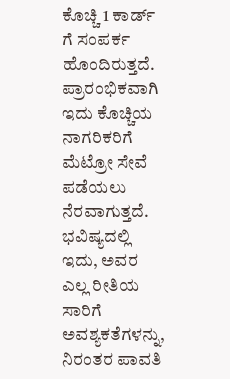ಕೊಚ್ಚಿ 1 ಕಾರ್ಡ್ ಗೆ ಸಂಪರ್ಕ ಹೊಂದಿರುತ್ತದೆ. ಪ್ರಾರಂಭಿಕವಾಗಿ ಇದು ಕೊಚ್ಚಿಯ ನಾಗರಿಕರಿಗೆ ಮೆಟ್ರೋ ಸೇವೆ ಪಡೆಯಲು ನೆರವಾಗುತ್ತದೆ. ಭವಿಷ್ಯದಲ್ಲಿ ಇದು, ಅವರ ಎಲ್ಲ ರೀತಿಯ ಸಾರಿಗೆ ಅವಶ್ಯಕತೆಗಳನ್ನು, ನಿರಂತರ ಪಾವತಿ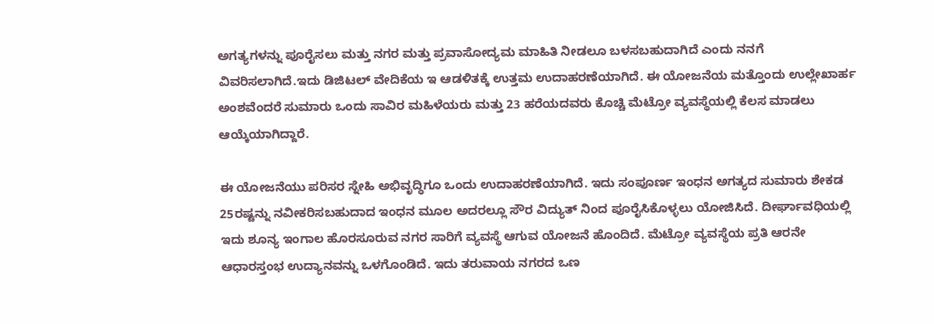ಅಗತ್ಯಗಳನ್ನು ಪೂರೈಸಲು ಮತ್ತು ನಗರ ಮತ್ತು ಪ್ರವಾಸೋದ್ಯಮ ಮಾಹಿತಿ ನೀಡಲೂ ಬಳಸಬಹುದಾಗಿದೆ ಎಂದು ನನಗೆ ವಿವರಿಸಲಾಗಿದೆ.ಇದು ಡಿಜಿಟಲ್ ವೇದಿಕೆಯ ಇ ಆಡಳಿತಕ್ಕೆ ಉತ್ತಮ ಉದಾಹರಣೆಯಾಗಿದೆ. ಈ ಯೋಜನೆಯ ಮತ್ತೊಂದು ಉಲ್ಲೇಖಾರ್ಹ ಅಂಶವೆಂದರೆ ಸುಮಾರು ಒಂದು ಸಾವಿರ ಮಹಿಳೆಯರು ಮತ್ತು 23 ಹರೆಯದವರು ಕೊಚ್ಚಿ ಮೆಟ್ರೋ ವ್ಯವಸ್ಥೆಯಲ್ಲಿ ಕೆಲಸ ಮಾಡಲು ಆಯ್ಕೆಯಾಗಿದ್ದಾರೆ.

ಈ ಯೋಜನೆಯು ಪರಿಸರ ಸ್ನೇಹಿ ಅಭಿವೃದ್ಧಿಗೂ ಒಂದು ಉದಾಹರಣೆಯಾಗಿದೆ. ಇದು ಸಂಪೂರ್ಣ ಇಂಧನ ಅಗತ್ಯದ ಸುಮಾರು ಶೇಕಡ 25ರಷ್ಟನ್ನು ನವೀಕರಿಸಬಹುದಾದ ಇಂಧನ ಮೂಲ ಅದರಲ್ಲೂ ಸೌರ ವಿದ್ಯುತ್ ನಿಂದ ಪೂರೈಸಿಕೊಳ್ಳಲು ಯೋಜಿಸಿದೆ. ದೀರ್ಘಾವಧಿಯಲ್ಲಿ ಇದು ಶೂನ್ಯ ಇಂಗಾಲ ಹೊರಸೂರುವ ನಗರ ಸಾರಿಗೆ ವ್ಯವಸ್ಥೆ ಆಗುವ ಯೋಜನೆ ಹೊಂದಿದೆ. ಮೆಟ್ರೋ ವ್ಯವಸ್ಥೆಯ ಪ್ರತಿ ಆರನೇ ಆಧಾರಸ್ತಂಭ ಉದ್ಯಾನವನ್ನು ಒಳಗೊಂಡಿದೆ. ಇದು ತರುವಾಯ ನಗರದ ಒಣ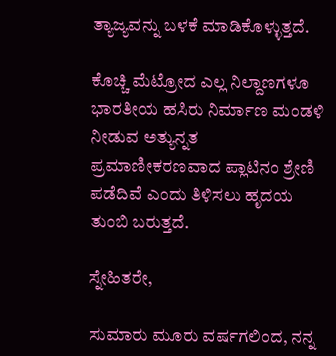ತ್ಯಾಜ್ಯವನ್ನು ಬಳಕೆ ಮಾಡಿಕೊಳ್ಳುತ್ತದೆ.

ಕೊಚ್ಚಿ ಮೆಟ್ರೋದ ಎಲ್ಲ ನಿಲ್ದಾಣಗಳೂ ಭಾರತೀಯ ಹಸಿರು ನಿರ್ಮಾಣ ಮಂಡಳಿ ನೀಡುವ ಅತ್ಯುನ್ನತ ಪ್ರಮಾಣೀಕರಣವಾದ ಪ್ಲಾಟಿನಂ ಶ್ರೇಣಿ ಪಡೆದಿವೆ ಎಂದು ತಿಳಿಸಲು ಹೃದಯ ತುಂಬಿ ಬರುತ್ತದೆ.

ಸ್ನೇಹಿತರೇ,

ಸುಮಾರು ಮೂರು ವರ್ಷಗಲಿಂದ, ನನ್ನ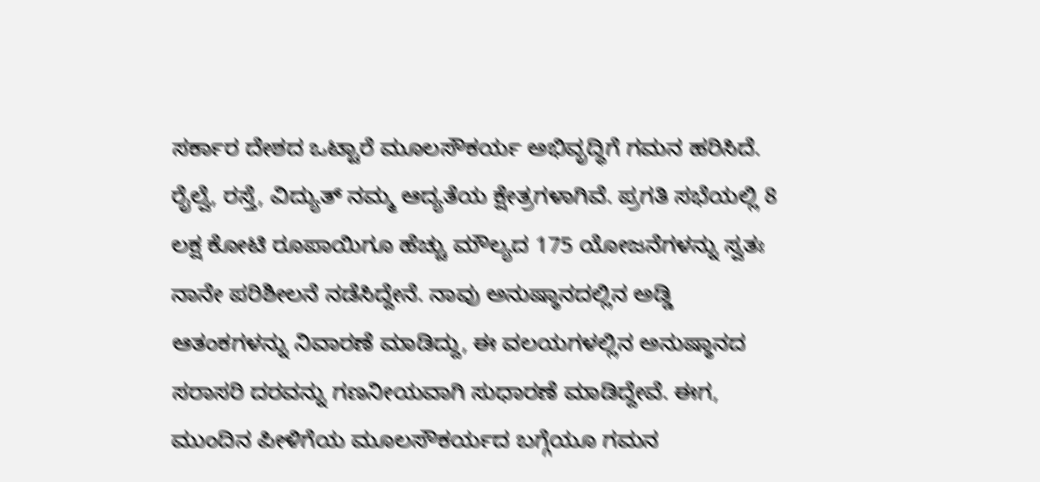ಸರ್ಕಾರ ದೇಶದ ಒಟ್ಟಾರೆ ಮೂಲಸೌಕರ್ಯ ಅಭಿವೃದ್ಧಿಗೆ ಗಮನ ಹರಿಸಿದೆ. ರೈಲ್ವೆ, ರಸ್ತೆ, ವಿದ್ಯುತ್ ನಮ್ಮ ಆದ್ಯತೆಯ ಕ್ಷೇತ್ರಗಳಾಗಿವೆ. ಪ್ರಗತಿ ಸಭೆಯಲ್ಲಿ 8 ಲಕ್ಷ ಕೋಟಿ ರೂಪಾಯಿಗೂ ಹೆಚ್ಚು ಮೌಲ್ಯದ 175 ಯೋಜನೆಗಳನ್ನು ಸ್ವತಃ ನಾನೇ ಪರಿಶೀಲನೆ ನಡೆಸಿದ್ದೇನೆ. ನಾವು ಅನುಷ್ಠಾನದಲ್ಲಿನ ಅಡ್ಡಿ ಆತಂಕಗಳನ್ನು ನಿವಾರಣೆ ಮಾಡಿದ್ದು, ಈ ವಲಯಗಳಲ್ಲಿನ ಅನುಷ್ಠಾನದ ಸರಾಸರಿ ದರವನ್ನು ಗಣನೀಯವಾಗಿ ಸುಧಾರಣೆ ಮಾಡಿದ್ದೇವೆ. ಈಗ, ಮುಂದಿನ ಪೀಳಿಗೆಯ ಮೂಲಸೌಕರ್ಯದ ಬಗ್ಗೆಯೂ ಗಮನ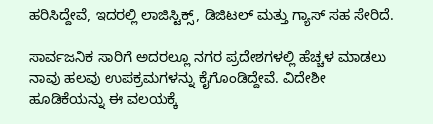ಹರಿಸಿದ್ದೇವೆ, ಇದರಲ್ಲಿ ಲಾಜಿಸ್ಟಿಕ್ಸ್, ಡಿಜಿಟಲ್ ಮತ್ತು ಗ್ಯಾಸ್ ಸಹ ಸೇರಿದೆ.

ಸಾರ್ವಜನಿಕ ಸಾರಿಗೆ ಅದರಲ್ಲೂ ನಗರ ಪ್ರದೇಶಗಳಲ್ಲಿ ಹೆಚ್ಚಳ ಮಾಡಲು ನಾವು ಹಲವು ಉಪಕ್ರಮಗಳನ್ನು ಕೈಗೊಂಡಿದ್ದೇವೆ. ವಿದೇಶೀ ಹೂಡಿಕೆಯನ್ನು ಈ ವಲಯಕ್ಕೆ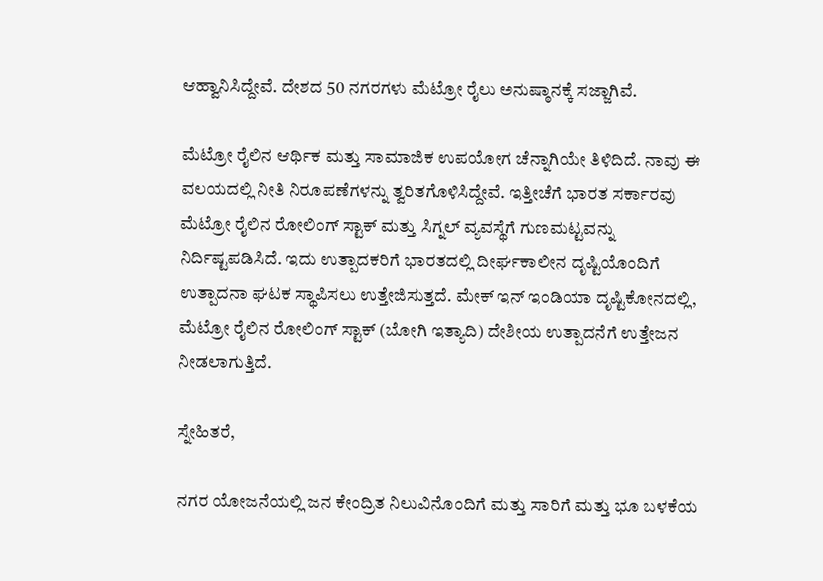ಆಹ್ವಾನಿಸಿದ್ದೇವೆ. ದೇಶದ 50 ನಗರಗಳು ಮೆಟ್ರೋ ರೈಲು ಅನುಷ್ಠಾನಕ್ಕೆ ಸಜ್ಜಾಗಿವೆ.

ಮೆಟ್ರೋ ರೈಲಿನ ಆರ್ಥಿಕ ಮತ್ತು ಸಾಮಾಜಿಕ ಉಪಯೋಗ ಚೆನ್ನಾಗಿಯೇ ತಿಳಿದಿದೆ. ನಾವು ಈ ವಲಯದಲ್ಲಿ ನೀತಿ ನಿರೂಪಣೆಗಳನ್ನು ತ್ವರಿತಗೊಳಿಸಿದ್ದೇವೆ. ಇತ್ತೀಚೆಗೆ ಭಾರತ ಸರ್ಕಾರವು ಮೆಟ್ರೋ ರೈಲಿನ ರೋಲಿಂಗ್ ಸ್ಟಾಕ್ ಮತ್ತು ಸಿಗ್ನಲ್ ವ್ಯವಸ್ಥೆಗೆ ಗುಣಮಟ್ಟವನ್ನು ನಿರ್ದಿಷ್ಟಪಡಿಸಿದೆ. ಇದು ಉತ್ಪಾದಕರಿಗೆ ಭಾರತದಲ್ಲಿ ದೀರ್ಘಕಾಲೀನ ದೃಷ್ಟಿಯೊಂದಿಗೆ ಉತ್ಪಾದನಾ ಘಟಕ ಸ್ಥಾಪಿಸಲು ಉತ್ತೇಜಿಸುತ್ತದೆ. ಮೇಕ್ ಇನ್ ಇಂಡಿಯಾ ದೃಷ್ಟಿಕೋನದಲ್ಲಿ, ಮೆಟ್ರೋ ರೈಲಿನ ರೋಲಿಂಗ್ ಸ್ಟಾಕ್ (ಬೋಗಿ ಇತ್ಯಾದಿ) ದೇಶೀಯ ಉತ್ಪಾದನೆಗೆ ಉತ್ತೇಜನ ನೀಡಲಾಗುತ್ತಿದೆ.

ಸ್ನೇಹಿತರೆ,

ನಗರ ಯೋಜನೆಯಲ್ಲಿ ಜನ ಕೇಂದ್ರಿತ ನಿಲುವಿನೊಂದಿಗೆ ಮತ್ತು ಸಾರಿಗೆ ಮತ್ತು ಭೂ ಬಳಕೆಯ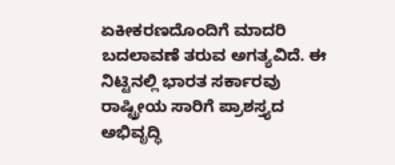ಏಕೀಕರಣದೊಂದಿಗೆ ಮಾದರಿ ಬದಲಾವಣೆ ತರುವ ಅಗತ್ಯವಿದೆ. ಈ ನಿಟ್ಟಿನಲ್ಲಿ ಭಾರತ ಸರ್ಕಾರವು ರಾಷ್ಟ್ರೀಯ ಸಾರಿಗೆ ಪ್ರಾಶಸ್ತ್ಯದ ಅಭಿವೃದ್ಧಿ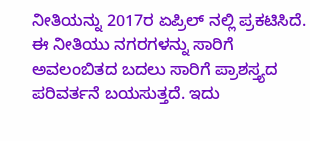ನೀತಿಯನ್ನು 2017ರ ಏಪ್ರಿಲ್ ನಲ್ಲಿ ಪ್ರಕಟಿಸಿದೆ. ಈ ನೀತಿಯು ನಗರಗಳನ್ನು ಸಾರಿಗೆ ಅವಲಂಬಿತದ ಬದಲು ಸಾರಿಗೆ ಪ್ರಾಶಸ್ತ್ಯದ ಪರಿವರ್ತನೆ ಬಯಸುತ್ತದೆ. ಇದು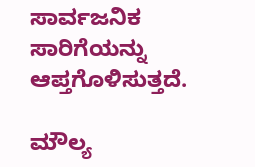ಸಾರ್ವಜನಿಕ ಸಾರಿಗೆಯನ್ನು ಆಪ್ತಗೊಳಿಸುತ್ತದೆ.

ಮೌಲ್ಯ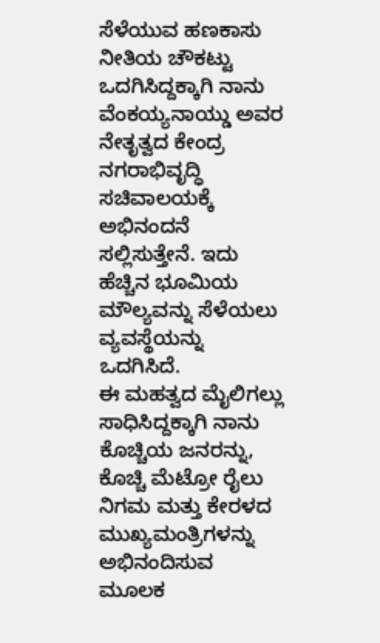ಸೆಳೆಯುವ ಹಣಕಾಸು ನೀತಿಯ ಚೌಕಟ್ಟು ಒದಗಿಸಿದ್ದಕ್ಕಾಗಿ ನಾನು ವೆಂಕಯ್ಯನಾಯ್ಡು ಅವರ ನೇತೃತ್ವದ ಕೇಂದ್ರ ನಗರಾಭಿವೃದ್ಧಿ ಸಚಿವಾಲಯಕ್ಕೆ ಅಭಿನಂದನೆ ಸಲ್ಲಿಸುತ್ತೇನೆ. ಇದು ಹೆಚ್ಚಿನ ಭೂಮಿಯ ಮೌಲ್ಯವನ್ನು ಸೆಳೆಯಲು ವ್ಯವಸ್ಥೆಯನ್ನು ಒದಗಿಸಿದೆ.
ಈ ಮಹತ್ವದ ಮೈಲಿಗಲ್ಲು ಸಾಧಿಸಿದ್ದಕ್ಕಾಗಿ ನಾನು ಕೊಚ್ಚಿಯ ಜನರನ್ನು, ಕೊಚ್ಚಿ ಮೆಟ್ರೋ ರೈಲು ನಿಗಮ ಮತ್ತು ಕೇರಳದ ಮುಖ್ಯಮಂತ್ರಿಗಳನ್ನು ಅಭಿನಂದಿಸುವ ಮೂಲಕ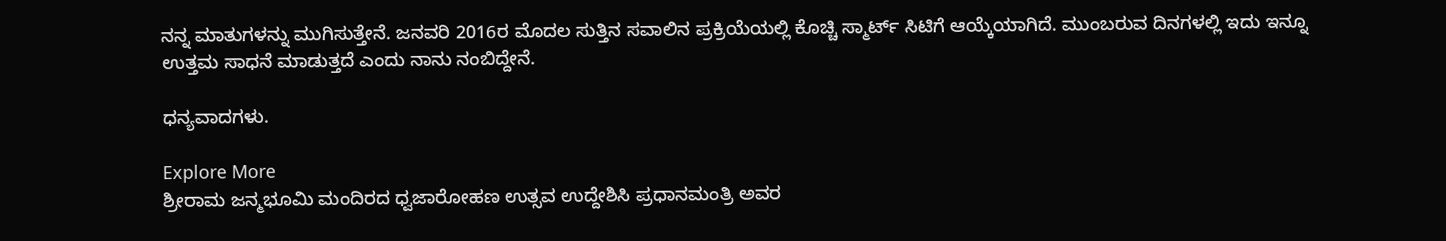ನನ್ನ ಮಾತುಗಳನ್ನು ಮುಗಿಸುತ್ತೇನೆ. ಜನವರಿ 2016ರ ಮೊದಲ ಸುತ್ತಿನ ಸವಾಲಿನ ಪ್ರಕ್ರಿಯೆಯಲ್ಲಿ ಕೊಚ್ಚಿ ಸ್ಮಾರ್ಟ್ ಸಿಟಿಗೆ ಆಯ್ಕೆಯಾಗಿದೆ. ಮುಂಬರುವ ದಿನಗಳಲ್ಲಿ ಇದು ಇನ್ನೂ ಉತ್ತಮ ಸಾಧನೆ ಮಾಡುತ್ತದೆ ಎಂದು ನಾನು ನಂಬಿದ್ದೇನೆ.

ಧನ್ಯವಾದಗಳು.

Explore More
ಶ್ರೀರಾಮ ಜನ್ಮಭೂಮಿ ಮಂದಿರದ ಧ್ವಜಾರೋಹಣ ಉತ್ಸವ ಉದ್ದೇಶಿಸಿ ಪ್ರಧಾನಮಂತ್ರಿ ಅವರ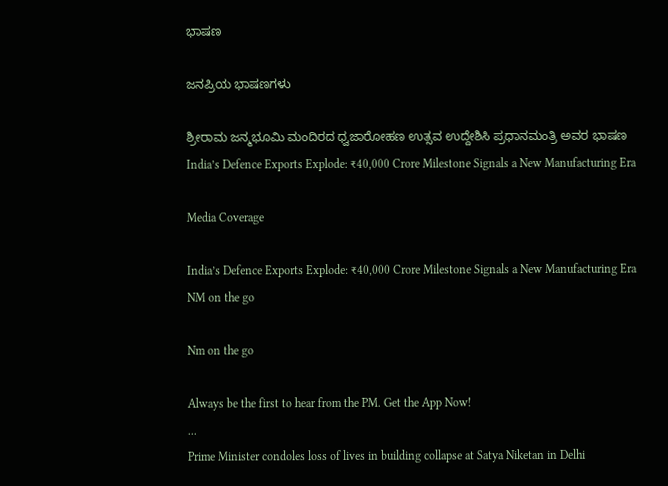ಭಾಷಣ

ಜನಪ್ರಿಯ ಭಾಷಣಗಳು

ಶ್ರೀರಾಮ ಜನ್ಮಭೂಮಿ ಮಂದಿರದ ಧ್ವಜಾರೋಹಣ ಉತ್ಸವ ಉದ್ದೇಶಿಸಿ ಪ್ರಧಾನಮಂತ್ರಿ ಅವರ ಭಾಷಣ
India’s Defence Exports Explode: ₹40,000 Crore Milestone Signals a New Manufacturing Era

Media Coverage

India’s Defence Exports Explode: ₹40,000 Crore Milestone Signals a New Manufacturing Era
NM on the go

Nm on the go

Always be the first to hear from the PM. Get the App Now!
...
Prime Minister condoles loss of lives in building collapse at Satya Niketan in Delhi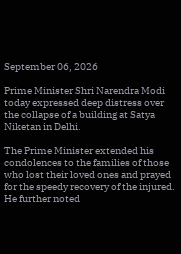September 06, 2026

Prime Minister Shri Narendra Modi today expressed deep distress over the collapse of a building at Satya Niketan in Delhi.

The Prime Minister extended his condolences to the families of those who lost their loved ones and prayed for the speedy recovery of the injured. He further noted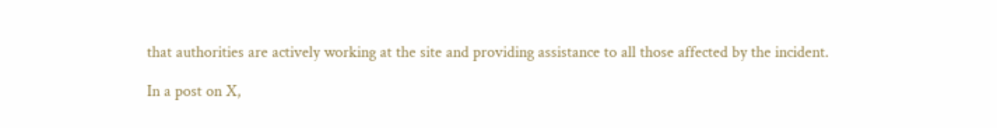that authorities are actively working at the site and providing assistance to all those affected by the incident.

In a post on X,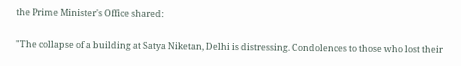the Prime Minister's Office shared:

"The collapse of a building at Satya Niketan, Delhi is distressing. Condolences to those who lost their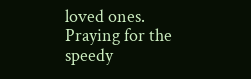loved ones. Praying for the speedy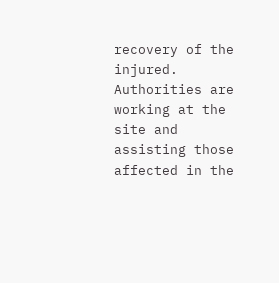recovery of the injured. Authorities are working at the site and assisting those affected in the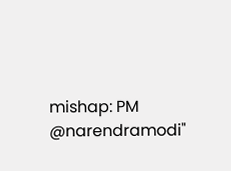mishap: PM @narendramodi"